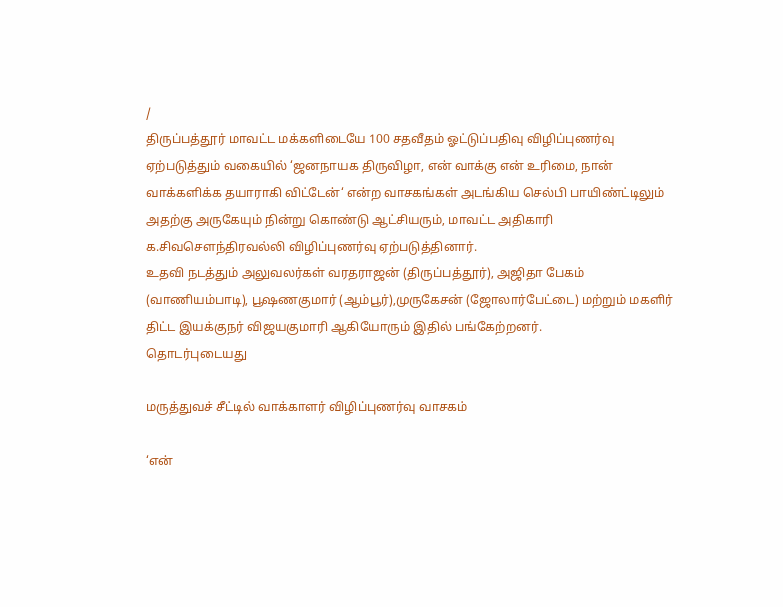/
திருப்பத்தூர் மாவட்ட மக்களிடையே 100 சதவீதம் ஓட்டுப்பதிவு விழிப்புணர்வு ஏற்படுத்தும் வகையில் ‘ஜனநாயக திருவிழா, என் வாக்கு என் உரிமை, நான் வாக்களிக்க தயாராகி விட்டேன்‘ என்ற வாசகங்கள் அடங்கிய செல்பி பாயிண்ட்டிலும் அதற்கு அருகேயும் நின்று கொண்டு ஆட்சியரும், மாவட்ட அதிகாரி க.சிவசௌந்திரவல்லி விழிப்புணர்வு ஏற்படுத்தினார்.
உதவி நடத்தும் அலுவலர்கள் வரதராஜன் (திருப்பத்தூர்), அஜிதா பேகம் (வாணியம்பாடி), பூஷணகுமார் (ஆம்பூர்),முருகேசன் (ஜோலார்பேட்டை) மற்றும் மகளிர் திட்ட இயக்குநர் விஜயகுமாரி ஆகியோரும் இதில் பங்கேற்றனர்.
தொடர்புடையது

மருத்துவச் சீட்டில் வாக்காளர் விழிப்புணர்வு வாசகம்

‘என்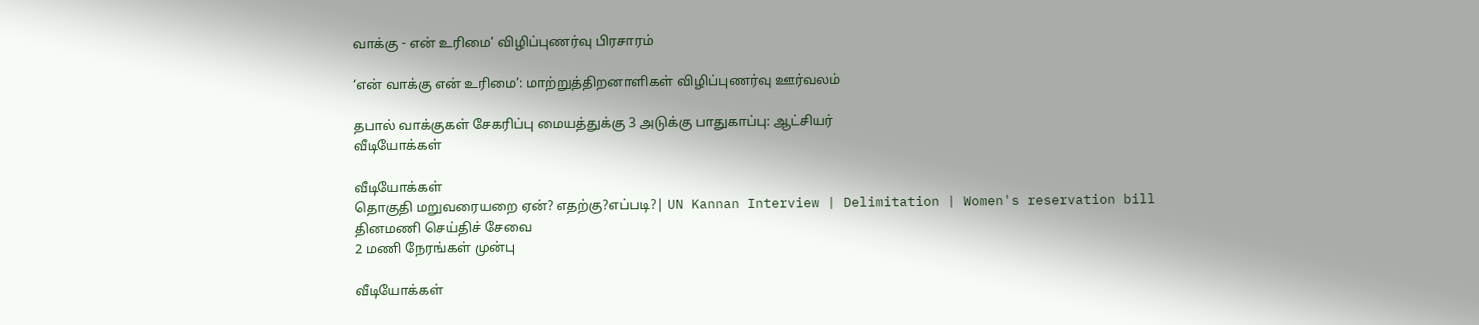வாக்கு - என் உரிமை’ விழிப்புணர்வு பிரசாரம்

‘என் வாக்கு என் உரிமை’: மாற்றுத்திறனாளிகள் விழிப்புணர்வு ஊர்வலம்

தபால் வாக்குகள் சேகரிப்பு மையத்துக்கு 3 அடுக்கு பாதுகாப்பு: ஆட்சியர்
வீடியோக்கள்

வீடியோக்கள்
தொகுதி மறுவரையறை ஏன்? எதற்கு?எப்படி?| UN Kannan Interview | Delimitation | Women's reservation bill
தினமணி செய்திச் சேவை
2 மணி நேரங்கள் முன்பு

வீடியோக்கள்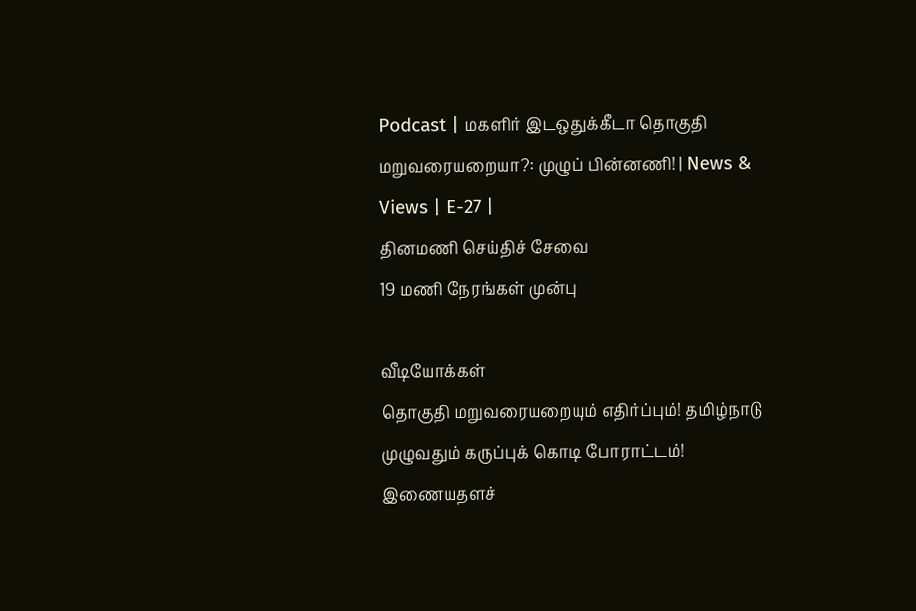Podcast | மகளிர் இடஒதுக்கீடா தொகுதி மறுவரையறையா?: முழுப் பின்னணி! | News & Views | E-27 |
தினமணி செய்திச் சேவை
19 மணி நேரங்கள் முன்பு

வீடியோக்கள்
தொகுதி மறுவரையறையும் எதிர்ப்பும்! தமிழ்நாடு முழுவதும் கருப்புக் கொடி போராட்டம்!
இணையதளச்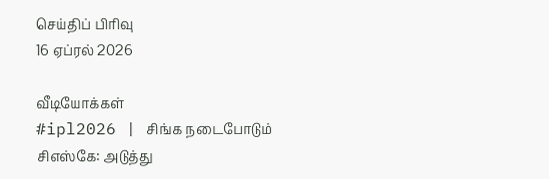செய்திப் பிரிவு
16 ஏப்ரல் 2026

வீடியோக்கள்
#ipl2026 | சிங்க நடைபோடும் சிஎஸ்கே: அடுத்து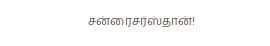சன்ரைசர்ஸ்தான்!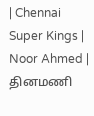| Chennai Super Kings | Noor Ahmed |
தினமணி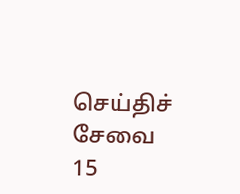செய்திச் சேவை
15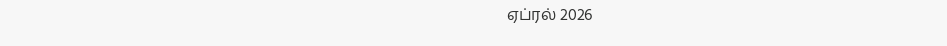ஏப்ரல் 2026